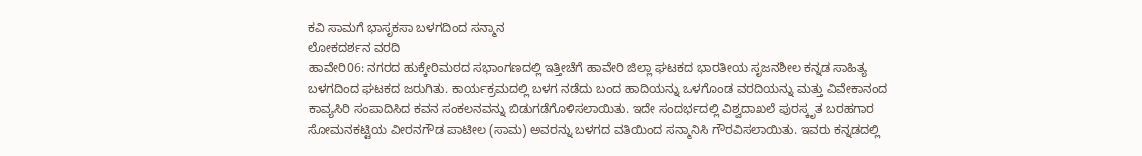ಕವಿ ಸಾಮಗೆ ಭಾಸೃಕಸಾ ಬಳಗದಿಂದ ಸನ್ಮಾನ
ಲೋಕದರ್ಶನ ವರದಿ
ಹಾವೇರಿ06: ನಗರದ ಹುಕ್ಕೇರಿಮಠದ ಸಭಾಂಗಣದಲ್ಲಿ ಇತ್ತೀಚೆಗೆ ಹಾವೇರಿ ಜಿಲ್ಲಾ ಘಟಕದ ಭಾರತೀಯ ಸೃಜನಶೀಲ ಕನ್ನಡ ಸಾಹಿತ್ಯ ಬಳಗದಿಂದ ಘಟಕದ ಜರುಗಿತು. ಕಾರ್ಯಕ್ರಮದಲ್ಲಿ ಬಳಗ ನಡೆದು ಬಂದ ಹಾದಿಯನ್ನು ಒಳಗೊಂಡ ವರದಿಯನ್ನು ಮತ್ತು ವಿವೇಕಾನಂದ ಕಾವ್ಯಸಿರಿ ಸಂಪಾದಿಸಿದ ಕವನ ಸಂಕಲನವನ್ನು ಬಿಡುಗಡೆಗೊಳಿಸಲಾಯಿತು. ಇದೇ ಸಂದರ್ಭದಲ್ಲಿ ವಿಶ್ವದಾಖಲೆ ಪುರಸ್ಕೃತ ಬರಹಗಾರ ಸೋಮನಕಟ್ಟಿಯ ವೀರನಗೌಡ ಪಾಟೀಲ (ಸಾಮ) ಅವರನ್ನು ಬಳಗದ ವತಿಯಿಂದ ಸನ್ಮಾನಿಸಿ ಗೌರವಿಸಲಾಯಿತು. ಇವರು ಕನ್ನಡದಲ್ಲಿ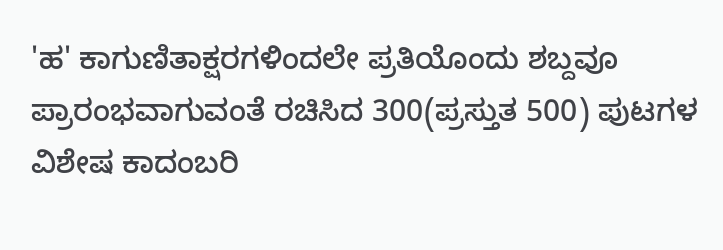'ಹ' ಕಾಗುಣಿತಾಕ್ಷರಗಳಿಂದಲೇ ಪ್ರತಿಯೊಂದು ಶಬ್ದವೂ ಪ್ರಾರಂಭವಾಗುವಂತೆ ರಚಿಸಿದ 300(ಪ್ರಸ್ತುತ 500) ಪುಟಗಳ ವಿಶೇಷ ಕಾದಂಬರಿ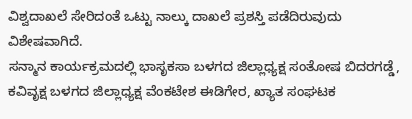ವಿಶ್ವದಾಖಲೆ ಸೇರಿದಂತೆ ಒಟ್ಟು ನಾಲ್ಕು ದಾಖಲೆ ಪ್ರಶಸ್ತಿ ಪಡೆದಿರುವುದು ವಿಶೇಷವಾಗಿದೆ.
ಸನ್ಮಾನ ಕಾರ್ಯಕ್ರಮದಲ್ಲಿ ಭಾಸೃಕಸಾ ಬಳಗದ ಜಿಲ್ಲಾಧ್ಯಕ್ಷ ಸಂತೋಷ ಬಿದರಗಡ್ಡೆ, ಕವಿವೃಕ್ಷ ಬಳಗದ ಜಿಲ್ಲಾಧ್ಯಕ್ಷ ವೆಂಕಟೇಶ ಈಡಿಗೇರ, ಖ್ಯಾತ ಸಂಘಟಕ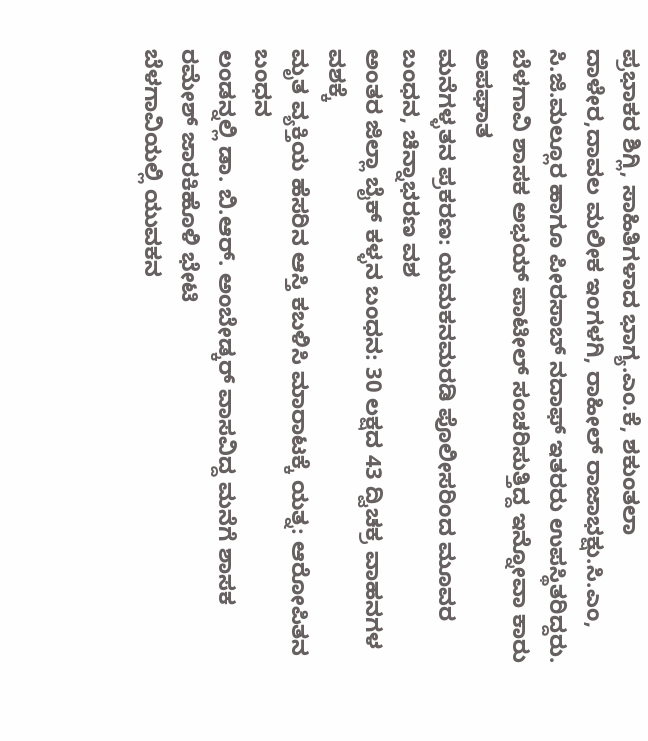ಪ್ರಭಾಕರ ಶಿಗ್ಲಿ, ಸಾಹಿತಿಗಳಾದ ಭಾಗ್ಯ.ಎಂ.ಕೆ, ಶಕುಂತಲಾ ದಾಳೇರ,ದಾವಲ ಮಲೀಕ ಇಂಗಳಗಿ, ರಾಹೀಲ್ ರಾಜಾಭಕ್ಷು.ಸಿ.ಎಂ, ಸಿ.ಜಿ.ಮಲ್ಲೂರ ಹಾಗೂ ಪೀರಸಾಬ್ ನದಾಫ್ ಇತರರು ಉಪಸ್ಥಿತರಿದ್ದರು.
ಬೆಳಗಾವಿ ಶಾಸಕ ಅಭಯ್ ಪಾಟೀಲ್ ಸಂಚರಿಸುತ್ತಿದ್ದ ಇನ್ನೋವಾ ಕಾರು ಅಪಘಾತ
ಮನೆಗಳ್ಳತನ ಪ್ರಕರಣ: ಯಮಕನಮರಡಿ ಪೊಲೀಸರಿಂದ ಮೂವರ ಬಂಧನ, ಚಿನ್ನಾಭರಣ ವಶ
ಅಂತರ ಜಿಲ್ಲಾ ಬೈಕ್ ಕಳ್ಳನ ಬಂಧನ: 30 ಲಕ್ಷದ 43 ದ್ವಿಚಕ್ರ ವಾಹನಗಳ ವಶಕ್ಕೆ
ಮೃತ ವ್ಯಕ್ತಿಯ ಹೆಸರಿನ ಆಸ್ತಿ ಕಬಳಿಸಿ ಮಾರಾಟಕ್ಕೆ ಯತ್ನ: ಆರೋಪಿತನ ಬಂಧನ
ಲಂಡನ್ನಲ್ಲಿ ಡಾ. ಬಿ.ಆರ್. ಅಂಬೇಡ್ಕರ್ ವಾಸವಿದ್ದ ಮನೆಗೆ ಶಾಸಕ ರಮೇಶ್ ಜಾರಕಿಹೊಳಿ ಭೇಟಿ
ಬೆಳಗಾವಿಯಲ್ಲಿ ಯುವಕನ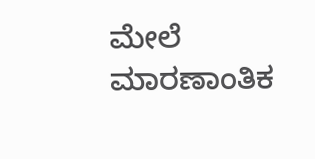ಮೇಲೆ ಮಾರಣಾಂತಿಕ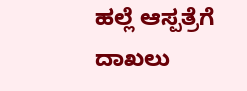ಹಲ್ಲೆ ಆಸ್ಪತ್ರೆಗೆ ದಾಖಲು